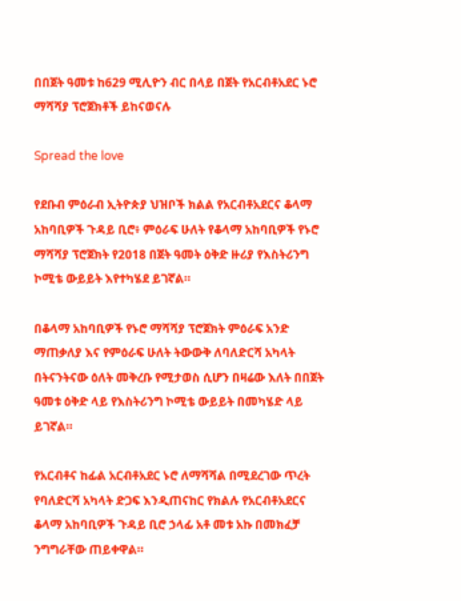በበጀት ዓመቱ ከ629 ሚሊዮን ብር በላይ በጀት የአርብቶአደር ኑሮ ማሻሻያ ፕሮጀክቶች ይከናወናሉ

Spread the love

የደቡብ ምዕራብ ኢትዮጵያ ህዝቦች ክልል የአርብቶአደርና ቆላማ አከባቢዎች ጉዳይ ቢሮ፥ ምዕራፍ ሁለት የቆላማ አከባቢዎች የኑሮ ማሻሻያ ፕሮጀክት የ2018 በጀት ዓመት ዕቅድ ዙሪያ የእስትሪንግ ኮሚቴ ውይይት እየተካሄደ ይገኛል።

በቆላማ አከባቢዎች የኑሮ ማሻሻያ ፕሮጀክት ምዕራፍ አንድ ማጠቃለያ እና የምዕራፍ ሁለት ትውውቅ ለባለድርሻ አካላት በትናንትናው ዕለት መቅረቡ የሚታወስ ሲሆን በዛሬው እለት በበጀት ዓመቱ ዕቅድ ላይ የእስትሪንግ ኮሚቴ ውይይት በመካሄድ ላይ ይገኛል።

የአርብቶና ከፊል አርብቶአደር ኑሮ ለማሻሻል በሚደረገው ጥረት የባለድርሻ አካላት ድጋፍ እንዲጠናከር የክልሉ የአርብቶአደርና ቆላማ አከባቢዎች ጉዳይ ቢሮ ኃላፊ አቶ መቱ አኩ በመክፈቻ ንግግራቸው ጠይቀዋል።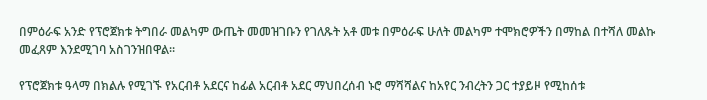በምዕራፍ አንድ የፕሮጀክቱ ትግበራ መልካም ውጤት መመዝገቡን የገለጹት አቶ መቱ በምዕራፍ ሁለት መልካም ተሞክሮዎችን በማከል በተሻለ መልኩ መፈጸም እንደሚገባ አስገንዝበዋል።

የፕሮጀክቱ ዓላማ በክልሉ የሚገኙ የአርብቶ አደርና ከፊል አርብቶ አደር ማህበረሰብ ኑሮ ማሻሻልና ከአየር ንብረትን ጋር ተያይዞ የሚከሰቱ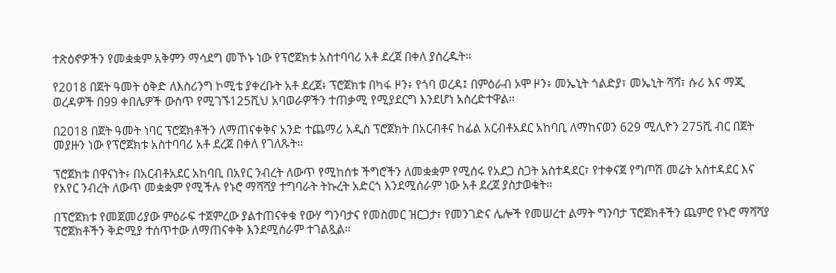ተጽዕኖዎችን የመቋቋም አቅምን ማሳደግ መኾኑ ነው የፕሮጀክቱ አስተባባሪ አቶ ደረጀ በቀለ ያስረዱት።

የ2018 በጀት ዓመት ዕቅድ ለእስሪንግ ኮሚቴ ያቀረቡት አቶ ደረጀ፥ ፕሮጀክቱ በካፋ ዞን፥ የጎባ ወረዳ፤ በምዕራብ ኦሞ ዞን፥ መኤኒት ጎልድያ፣ መኤኒት ሻሻ፣ ሱሪ እና ማጂ ወረዳዎች በ99 ቀበሌዎች ውስጥ የሚገኙ125ሺህ አባወራዎችን ተጠቃሚ የሚያደርግ እንደሆነ አስረድተዋል።

በ2018 በጀት ዓመት ነባር ፕሮጀክቶችን ለማጠናቀቅና አንድ ተጨማሪ አዲስ ፕሮጀክት በአርብቶና ከፊል አርብቶአደር አከባቢ ለማከናወን 629 ሚሊዮን 275ሺ ብር በጀት መያዙን ነው የፕሮጀክቱ አስተባባሪ አቶ ደረጀ በቀለ የገለጹት።

ፕሮጀክቱ በዋናነት፥ በአርብቶአደር አከባቢ በአየር ንብረት ለውጥ የሚከሰቱ ችግሮችን ለመቋቋም የሚሰሩ የአደጋ ስጋት አስተዳደር፣ የተቀናጀ የግጦሽ መሬት አስተዳደር እና የአየር ንብረት ለውጥ መቋቋም የሚችሉ የኑሮ ማሻሻያ ተግባራት ትኩረት አድርጎ እንደሚሰራም ነው አቶ ደረጀ ያስታወቁት።

በፕሮጀክቱ የመጀመሪያው ምዕራፍ ተጀምረው ያልተጠናቀቁ የውሃ ግንባታና የመስመር ዝርጋታ፣ የመንገድና ሌሎች የመሠረተ ልማት ግንባታ ፕሮጀክቶችን ጨምሮ የኑሮ ማሻሻያ ፕሮጀክቶችን ቅድሚያ ተሰጥተው ለማጠናቀቅ እንደሚሰራም ተገልጿል።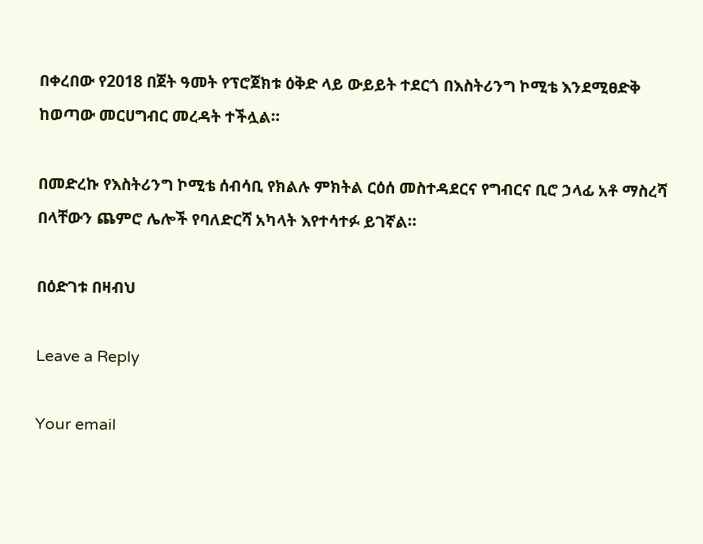በቀረበው የ2018 በጀት ዓመት የፕሮጀክቱ ዕቅድ ላይ ውይይት ተደርጎ በእስትሪንግ ኮሚቴ እንደሚፀድቅ ከወጣው መርሀግብር መረዳት ተችሏል።

በመድረኩ የእስትሪንግ ኮሚቴ ሰብሳቢ የክልሉ ምክትል ርዕሰ መስተዳደርና የግብርና ቢሮ ኃላፊ አቶ ማስረሻ በላቸውን ጨምሮ ሌሎች የባለድርሻ አካላት እየተሳተፉ ይገኛል።

በዕድገቱ በዛብህ

Leave a Reply

Your email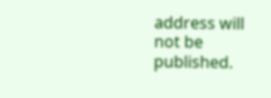address will not be published.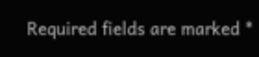Required fields are marked *